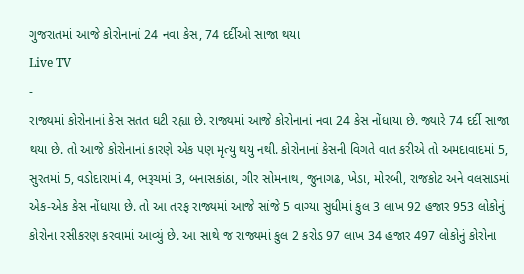ગુજરાતમાં આજે કોરોનાનાં 24 નવા કેસ, 74 દર્દીઓ સાજા થયા
Live TV
-
રાજ્યમાં કોરોનાનાં કેસ સતત ઘટી રહ્યા છે. રાજ્યમાં આજે કોરોનાનાં નવા 24 કેસ નોંધાયા છે. જ્યારે 74 દર્દી સાજા થયા છે. તો આજે કોરોનાનાં કારણે એક પણ મૃત્યુ થયુ નથી. કોરોનાનાં કેસની વિગતે વાત કરીએ તો અમદાવાદમાં 5, સુરતમાં 5, વડોદારામાં 4, ભરૂચમાં 3, બનાસકાંઠા, ગીર સોમનાથ, જુનાગઢ, ખેડા, મોરબી, રાજકોટ અને વલસાડમાં એક-એક કેસ નોંધાયા છે. તો આ તરફ રાજ્યમાં આજે સાંજે 5 વાગ્યા સુધીમાં કુલ 3 લાખ 92 હજાર 953 લોકોનું કોરોના રસીકરણ કરવામાં આવ્યું છે. આ સાથે જ રાજ્યમાં કુલ 2 કરોડ 97 લાખ 34 હજાર 497 લોકોનું કોરોના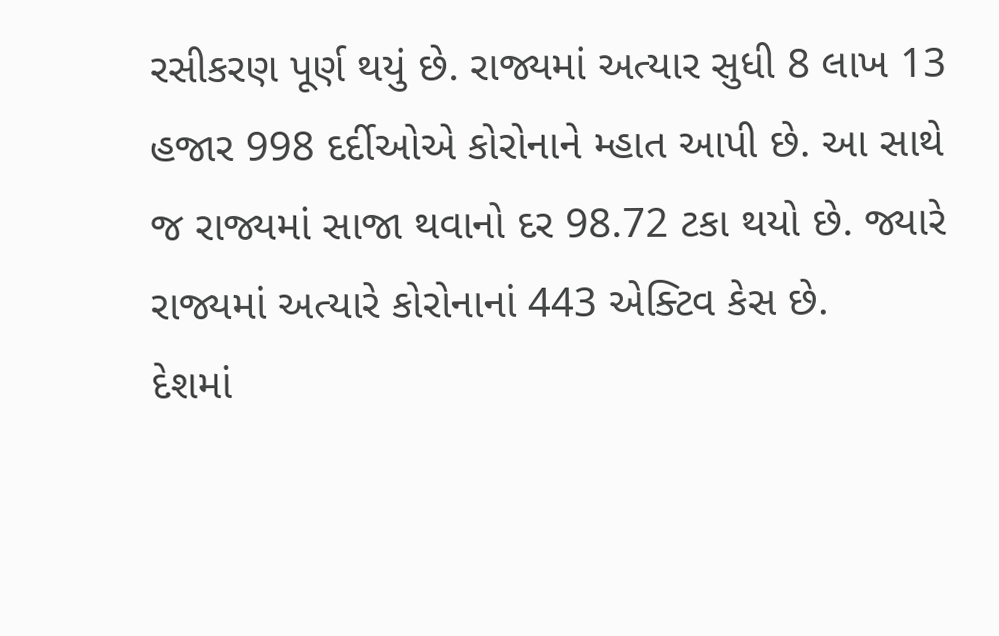રસીકરણ પૂર્ણ થયું છે. રાજ્યમાં અત્યાર સુધી 8 લાખ 13 હજાર 998 દર્દીઓએ કોરોનાને મ્હાત આપી છે. આ સાથે જ રાજ્યમાં સાજા થવાનો દર 98.72 ટકા થયો છે. જ્યારે રાજ્યમાં અત્યારે કોરોનાનાં 443 એક્ટિવ કેસ છે.
દેશમાં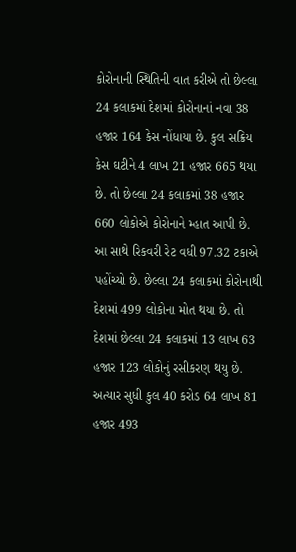કોરોનાની સ્થિતિની વાત કરીએ તો છેલ્લા 24 કલાકમાં દેશમાં કોરોનાનાં નવા 38 હજાર 164 કેસ નોંધાયા છે. કુલ સક્રિય કેસ ઘટીને 4 લાખ 21 હજાર 665 થયા છે. તો છેલ્લા 24 કલાકમાં 38 હજાર 660 લોકોએ કોરોનાને મ્હાત આપી છે. આ સાથે રિકવરી રેટ વધી 97.32 ટકાએ પહોંચ્યો છે. છેલ્લા 24 કલાકમાં કોરોનાથી દેશમાં 499 લોકોના મોત થયા છે. તો દેશમાં છેલ્લા 24 કલાકમાં 13 લાખ 63 હજાર 123 લોકોનું રસીકરણ થયુ છે. અત્યાર સુધી કુલ 40 કરોડ 64 લાખ 81 હજાર 493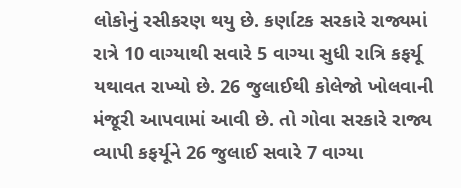લોકોનું રસીકરણ થયુ છે. કર્ણાટક સરકારે રાજ્યમાં રાત્રે 10 વાગ્યાથી સવારે 5 વાગ્યા સુધી રાત્રિ કફર્યૂ યથાવત રાખ્યો છે. 26 જુલાઈથી કોલેજો ખોલવાની મંજૂરી આપવામાં આવી છે. તો ગોવા સરકારે રાજ્ય વ્યાપી કફર્યૂને 26 જુલાઈ સવારે 7 વાગ્યા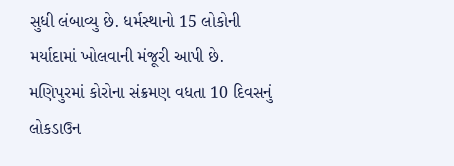સુધી લંબાવ્યુ છે. ધર્મસ્થાનો 15 લોકોની મર્યાદામાં ખોલવાની મંજૂરી આપી છે. મણિપુરમાં કોરોના સંક્રમણ વધતા 10 દિવસનું લોકડાઉન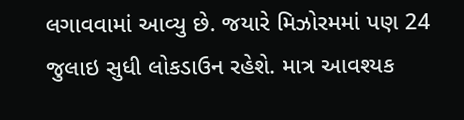લગાવવામાં આવ્યુ છે. જયારે મિઝોરમમાં પણ 24 જુલાઇ સુધી લોકડાઉન રહેશે. માત્ર આવશ્યક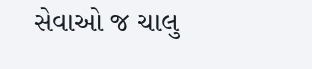સેવાઓ જ ચાલુ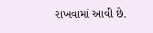રાખવામાં આવી છે.